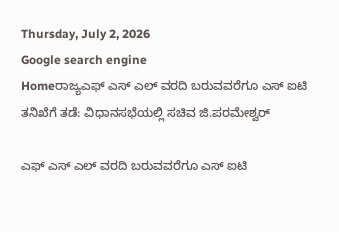Thursday, July 2, 2026
Google search engine
Homeರಾಜ್ಯಎಫ್ ಎಸ್ ಎಲ್ ವರದಿ ಬರುವವರೆಗೂ ಎಸ್ ಐಟಿ ತನಿಖೆಗೆ ತಡೆ: ವಿಧಾನಸಭೆಯಲ್ಲಿ ಸಚಿವ ಜಿ.ಪರಮೇಶ್ವರ್

ಎಫ್ ಎಸ್ ಎಲ್ ವರದಿ ಬರುವವರೆಗೂ ಎಸ್ ಐಟಿ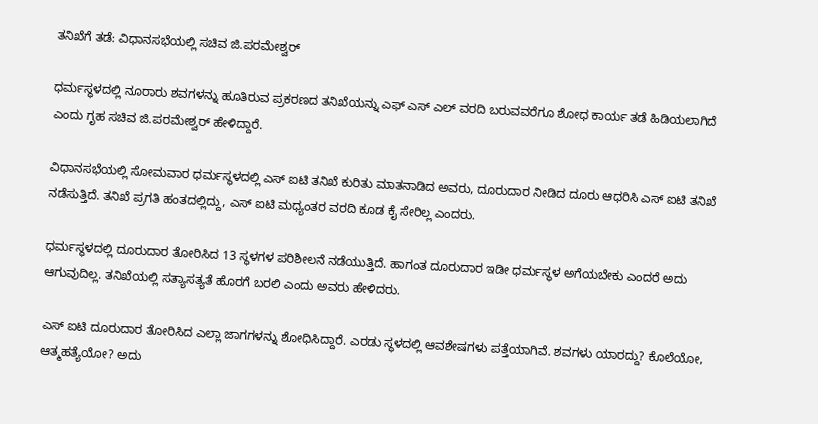ತನಿಖೆಗೆ ತಡೆ: ವಿಧಾನಸಭೆಯಲ್ಲಿ ಸಚಿವ ಜಿ.ಪರಮೇಶ್ವರ್

ಧರ್ಮಸ್ಥಳದಲ್ಲಿ ನೂರಾರು ಶವಗಳನ್ನು ಹೂತಿರುವ ಪ್ರಕರಣದ ತನಿಖೆಯನ್ನು ಎಫ್ ಎಸ್ ಎಲ್ ವರದಿ ಬರುವವರೆಗೂ ಶೋಧ ಕಾರ್ಯ ತಡೆ ಹಿಡಿಯಲಾಗಿದೆ ಎಂದು ಗೃಹ ಸಚಿವ ಜಿ.ಪರಮೇಶ್ವರ್ ಹೇಳಿದ್ದಾರೆ.

ವಿಧಾನಸಭೆಯಲ್ಲಿ ಸೋಮವಾರ ಧರ್ಮಸ್ಥಳದಲ್ಲಿ ಎಸ್ ಐಟಿ ತನಿಖೆ ಕುರಿತು ಮಾತನಾಡಿದ ಅವರು, ದೂರುದಾರ ನೀಡಿದ ದೂರು ಆಧರಿಸಿ ಎಸ್ ಐಟಿ ತನಿಖೆ ನಡೆಸುತ್ತಿದೆ. ತನಿಖೆ ಪ್ರಗತಿ ಹಂತದಲ್ಲಿದ್ದು, ಎಸ್ ಐಟಿ ಮಧ್ಯಂತರ ವರದಿ ಕೂಡ ಕೈ ಸೇರಿಲ್ಲ ಎಂದರು.

ಧರ್ಮಸ್ಥಳದಲ್ಲಿ ದೂರುದಾರ ತೋರಿಸಿದ 13 ಸ್ಥಳಗಳ ಪರಿಶೀಲನೆ ನಡೆಯುತ್ತಿದೆ. ಹಾಗಂತ ದೂರುದಾರ ಇಡೀ ಧರ್ಮಸ್ಥಳ ಅಗೆಯಬೇಕು ಎಂದರೆ ಅದು ಆಗುವುದಿಲ್ಲ. ತನಿಖೆಯಲ್ಲಿ ಸತ್ಯಾಸತ್ಯತೆ ಹೊರಗೆ ಬರಲಿ ಎಂದು ಅವರು ಹೇಳಿದರು.

ಎಸ್ ಐಟಿ ದೂರುದಾರ ತೋರಿಸಿದ ಎಲ್ಲಾ ಜಾಗಗಳನ್ನು ಶೋಧಿಸಿದ್ದಾರೆ. ಎರಡು ಸ್ಥಳದಲ್ಲಿ ಆವಶೇಷಗಳು ಪತ್ತೆಯಾಗಿವೆ. ಶವಗಳು ಯಾರದ್ದು? ಕೊಲೆಯೋ, ಆತ್ಮಹತ್ಯೆಯೋ? ಅದು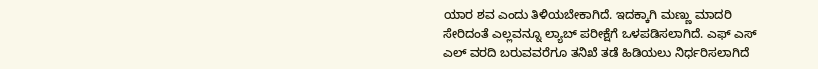ಯಾರ ಶವ ಎಂದು ತಿಳಿಯಬೇಕಾಗಿದೆ. ಇದಕ್ಕಾಗಿ ಮಣ್ಣು ಮಾದರಿ ಸೇರಿದಂತೆ ಎಲ್ಲವನ್ನೂ ಲ್ಯಾಬ್ ಪರೀಕ್ಷೆಗೆ ಒಳಪಡಿಸಲಾಗಿದೆ. ಎಫ್ ಎಸ್ ಎಲ್ ವರದಿ ಬರುವವರೆಗೂ ತನಿಖೆ ತಡೆ ಹಿಡಿಯಲು ನಿರ್ಧರಿಸಲಾಗಿದೆ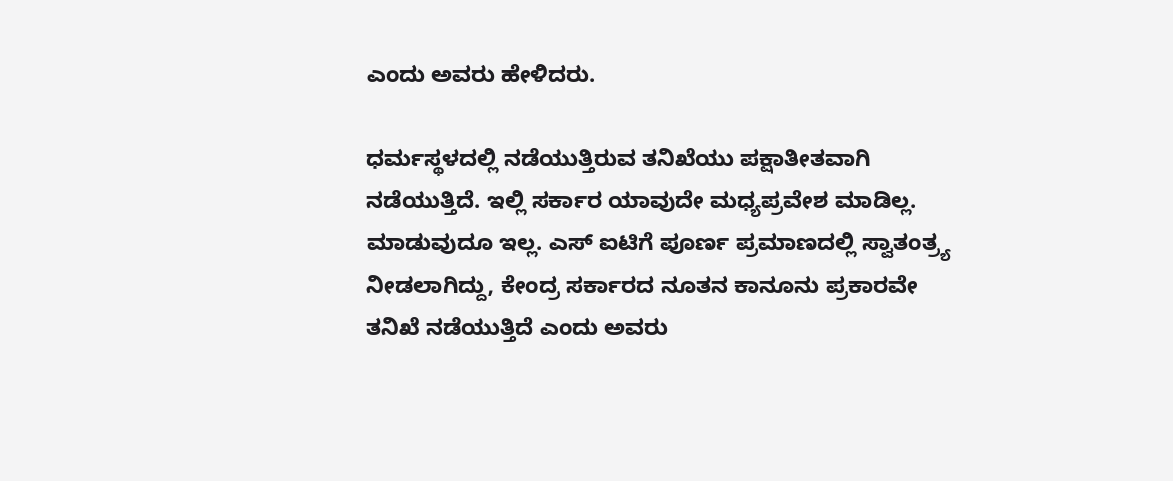ಎಂದು ಅವರು ಹೇಳಿದರು.

ಧರ್ಮಸ್ಥಳದಲ್ಲಿ ನಡೆಯುತ್ತಿರುವ ತನಿಖೆಯು ಪಕ್ಷಾತೀತವಾಗಿ ನಡೆಯುತ್ತಿದೆ. ಇಲ್ಲಿ ಸರ್ಕಾರ ಯಾವುದೇ ಮಧ್ಯಪ್ರವೇಶ ಮಾಡಿಲ್ಲ. ಮಾಡುವುದೂ ಇಲ್ಲ. ಎಸ್ ಐಟಿಗೆ ಪೂರ್ಣ ಪ್ರಮಾಣದಲ್ಲಿ ಸ್ವಾತಂತ್ರ್ಯ ನೀಡಲಾಗಿದ್ದು, ಕೇಂದ್ರ ಸರ್ಕಾರದ ನೂತನ ಕಾನೂನು ಪ್ರಕಾರವೇ ತನಿಖೆ ನಡೆಯುತ್ತಿದೆ ಎಂದು ಅವರು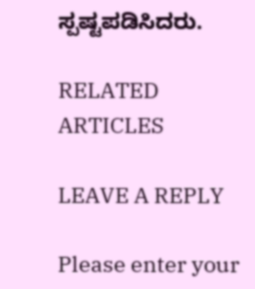ಸ್ಪಷ್ಟಪಡಿಸಿದರು.

RELATED ARTICLES

LEAVE A REPLY

Please enter your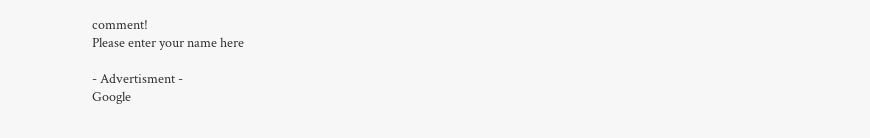comment!
Please enter your name here

- Advertisment -
Google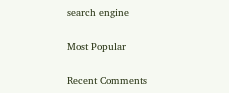search engine

Most Popular

Recent Comments